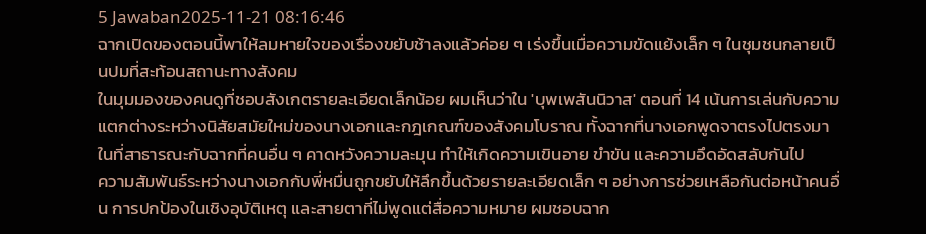5 Jawaban2025-11-21 08:16:46
ฉากเปิดของตอนนี้พาให้ลมหายใจของเรื่องขยับช้าลงแล้วค่อย ๆ เร่งขึ้นเมื่อความขัดแย้งเล็ก ๆ ในชุมชนกลายเป็นปมที่สะท้อนสถานะทางสังคม
ในมุมมองของคนดูที่ชอบสังเกตรายละเอียดเล็กน้อย ผมเห็นว่าใน 'บุพเพสันนิวาส' ตอนที่ 14 เน้นการเล่นกับความแตกต่างระหว่างนิสัยสมัยใหม่ของนางเอกและกฎเกณฑ์ของสังคมโบราณ ทั้งฉากที่นางเอกพูดจาตรงไปตรงมาในที่สาธารณะกับฉากที่คนอื่น ๆ คาดหวังความละมุน ทำให้เกิดความเขินอาย ขำขัน และความอึดอัดสลับกันไป
ความสัมพันธ์ระหว่างนางเอกกับพี่หมื่นถูกขยับให้ลึกขึ้นด้วยรายละเอียดเล็ก ๆ อย่างการช่วยเหลือกันต่อหน้าคนอื่น การปกป้องในเชิงอุบัติเหตุ และสายตาที่ไม่พูดแต่สื่อความหมาย ผมชอบฉาก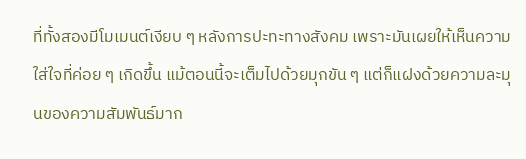ที่ทั้งสองมีโมเมนต์เงียบ ๆ หลังการปะทะทางสังคม เพราะมันเผยให้เห็นความใส่ใจที่ค่อย ๆ เกิดขึ้น แม้ตอนนี้จะเต็มไปด้วยมุกขัน ๆ แต่ก็แฝงด้วยความละมุนของความสัมพันธ์มาก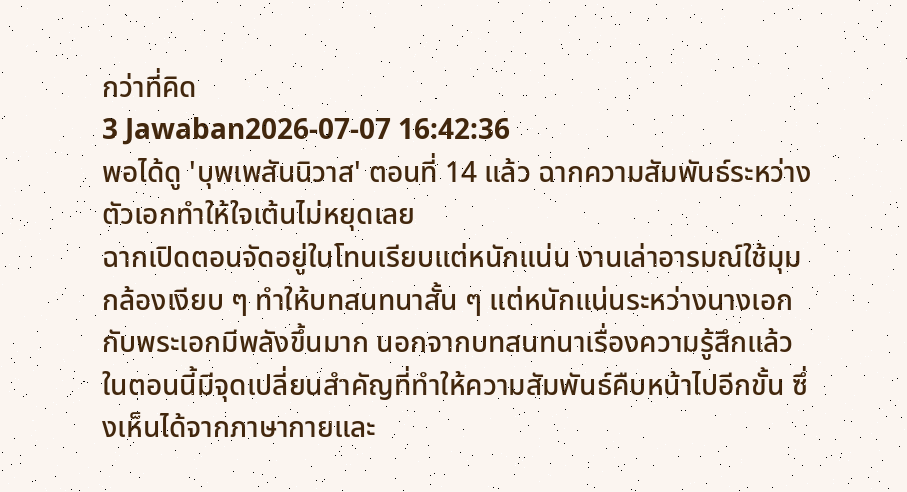กว่าที่คิด
3 Jawaban2026-07-07 16:42:36
พอได้ดู 'บุพเพสันนิวาส' ตอนที่ 14 แล้ว ฉากความสัมพันธ์ระหว่างตัวเอกทำให้ใจเต้นไม่หยุดเลย
ฉากเปิดตอนจัดอยู่ในโทนเรียบแต่หนักแน่น งานเล่าอารมณ์ใช้มุมกล้องเงียบ ๆ ทำให้บทสนทนาสั้น ๆ แต่หนักแน่นระหว่างนางเอกกับพระเอกมีพลังขึ้นมาก นอกจากบทสนทนาเรื่องความรู้สึกแล้ว ในตอนนี้มีจุดเปลี่ยนสำคัญที่ทำให้ความสัมพันธ์คืบหน้าไปอีกขั้น ซึ่งเห็นได้จากภาษากายและ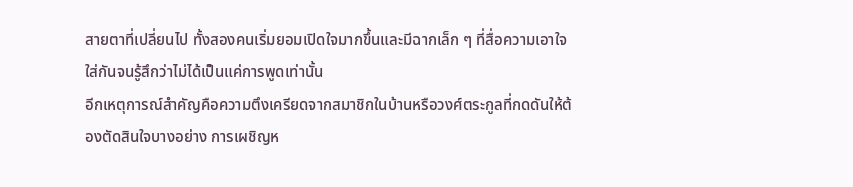สายตาที่เปลี่ยนไป ทั้งสองคนเริ่มยอมเปิดใจมากขึ้นและมีฉากเล็ก ๆ ที่สื่อความเอาใจใส่กันจนรู้สึกว่าไม่ได้เป็นแค่การพูดเท่านั้น
อีกเหตุการณ์สำคัญคือความตึงเครียดจากสมาชิกในบ้านหรือวงศ์ตระกูลที่กดดันให้ต้องตัดสินใจบางอย่าง การเผชิญห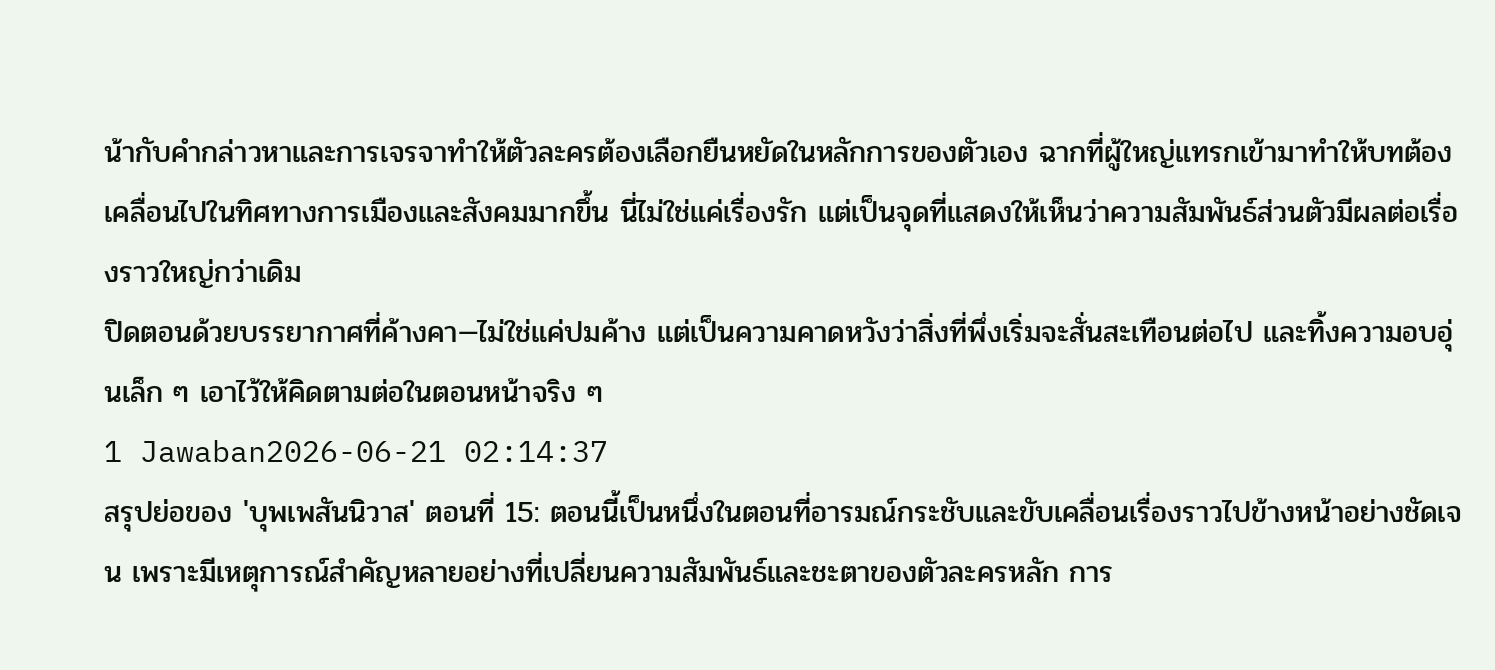น้ากับคำกล่าวหาและการเจรจาทำให้ตัวละครต้องเลือกยืนหยัดในหลักการของตัวเอง ฉากที่ผู้ใหญ่แทรกเข้ามาทำให้บทต้องเคลื่อนไปในทิศทางการเมืองและสังคมมากขึ้น นี่ไม่ใช่แค่เรื่องรัก แต่เป็นจุดที่แสดงให้เห็นว่าความสัมพันธ์ส่วนตัวมีผลต่อเรื่องราวใหญ่กว่าเดิม
ปิดตอนด้วยบรรยากาศที่ค้างคา—ไม่ใช่แค่ปมค้าง แต่เป็นความคาดหวังว่าสิ่งที่พึ่งเริ่มจะสั่นสะเทือนต่อไป และทิ้งความอบอุ่นเล็ก ๆ เอาไว้ให้คิดตามต่อในตอนหน้าจริง ๆ
1 Jawaban2026-06-21 02:14:37
สรุปย่อของ 'บุพเพสันนิวาส' ตอนที่ 15: ตอนนี้เป็นหนึ่งในตอนที่อารมณ์กระชับและขับเคลื่อนเรื่องราวไปข้างหน้าอย่างชัดเจน เพราะมีเหตุการณ์สำคัญหลายอย่างที่เปลี่ยนความสัมพันธ์และชะตาของตัวละครหลัก การ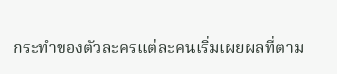กระทำของตัวละครแต่ละคนเริ่มเผยผลที่ตาม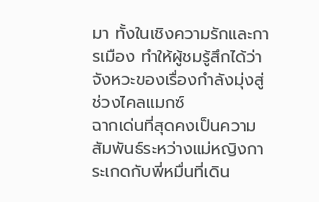มา ทั้งในเชิงความรักและการเมือง ทำให้ผู้ชมรู้สึกได้ว่าจังหวะของเรื่องกำลังมุ่งสู่ช่วงไคลแมกซ์
ฉากเด่นที่สุดคงเป็นความสัมพันธ์ระหว่างแม่หญิงการะเกดกับพี่หมื่นที่เดิน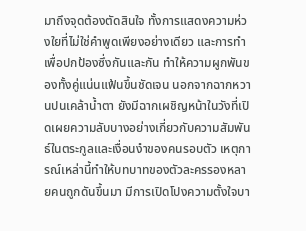มาถึงจุดต้องตัดสินใจ ทั้งการแสดงความห่วงใยที่ไม่ใช่คำพูดเพียงอย่างเดียว และการทำเพื่อปกป้องซึ่งกันและกัน ทำให้ความผูกพันของทั้งคู่แน่นแฟ้นขึ้นชัดเจน นอกจากฉากหวานปนเคล้าน้ำตา ยังมีฉากเผชิญหน้าในวังที่เปิดเผยความลับบางอย่างเกี่ยวกับความสัมพันธ์ในตระกูลและเงื่อนงำของคนรอบตัว เหตุการณ์เหล่านี้ทำให้บทบาทของตัวละครรองหลายคนถูกดันขึ้นมา มีการเปิดโปงความตั้งใจบา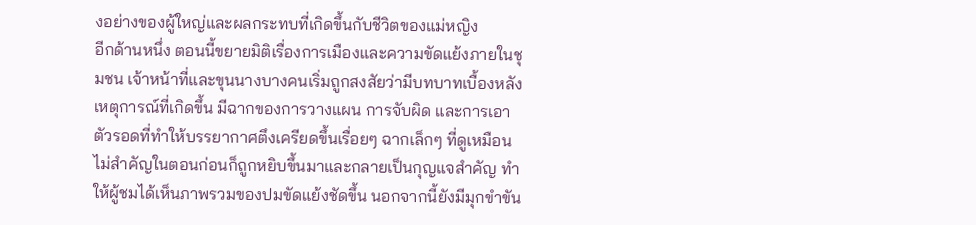งอย่างของผู้ใหญ่และผลกระทบที่เกิดขึ้นกับชีวิตของแม่หญิง
อีกด้านหนึ่ง ตอนนี้ขยายมิติเรื่องการเมืองและความขัดแย้งภายในชุมชน เจ้าหน้าที่และขุนนางบางคนเริ่มถูกสงสัยว่ามีบทบาทเบื้องหลังเหตุการณ์ที่เกิดขึ้น มีฉากของการวางแผน การจับผิด และการเอาตัวรอดที่ทำให้บรรยากาศตึงเครียดขึ้นเรื่อยๆ ฉากเล็กๆ ที่ดูเหมือนไม่สำคัญในตอนก่อนก็ถูกหยิบขึ้นมาและกลายเป็นกุญแจสำคัญ ทำให้ผู้ชมได้เห็นภาพรวมของปมขัดแย้งชัดขึ้น นอกจากนี้ยังมีมุกขำขัน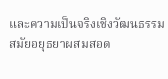และความเป็นจริงเชิงวัฒนธรรมสมัยอยุธยาผสมสอด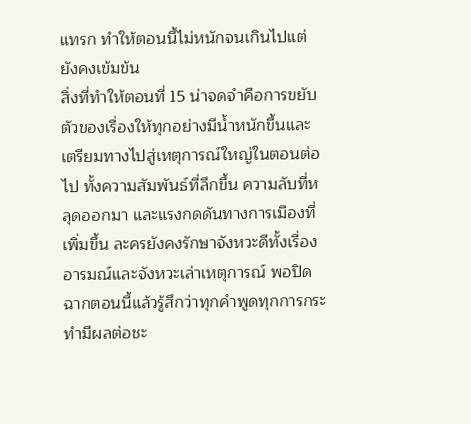แทรก ทำให้ตอนนี้ไม่หนักจนเกินไปแต่ยังคงเข้มข้น
สิ่งที่ทำให้ตอนที่ 15 น่าจดจำคือการขยับตัวของเรื่องให้ทุกอย่างมีน้ำหนักขึ้นและเตรียมทางไปสู่เหตุการณ์ใหญ่ในตอนต่อไป ทั้งความสัมพันธ์ที่ลึกขึ้น ความลับที่หลุดออกมา และแรงกดดันทางการเมืองที่เพิ่มขึ้น ละครยังคงรักษาจังหวะดีทั้งเรื่องอารมณ์และจังหวะเล่าเหตุการณ์ พอปิดฉากตอนนี้แล้วรู้สึกว่าทุกคำพูดทุกการกระทำมีผลต่อชะ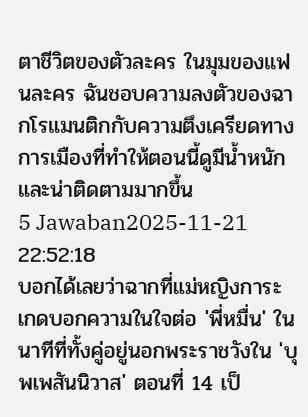ตาชีวิตของตัวละคร ในมุมของแฟนละคร ฉันชอบความลงตัวของฉากโรแมนติกกับความตึงเครียดทางการเมืองที่ทำให้ตอนนี้ดูมีน้ำหนักและน่าติดตามมากขึ้น
5 Jawaban2025-11-21 22:52:18
บอกได้เลยว่าฉากที่แม่หญิงการะเกดบอกความในใจต่อ 'พี่หมื่น' ในนาทีที่ทั้งคู่อยู่นอกพระราชวังใน 'บุพเพสันนิวาส' ตอนที่ 14 เป็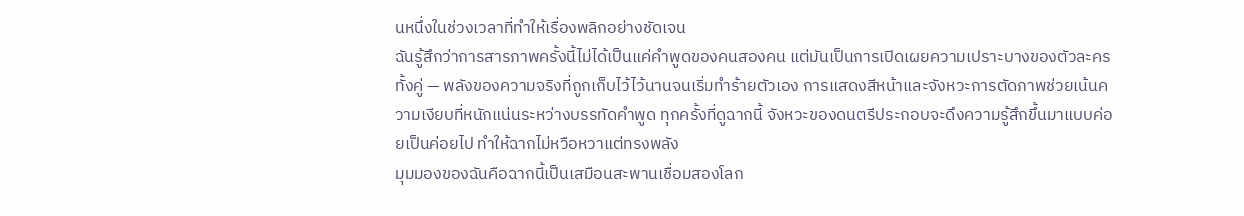นหนึ่งในช่วงเวลาที่ทำให้เรื่องพลิกอย่างชัดเจน
ฉันรู้สึกว่าการสารภาพครั้งนี้ไม่ได้เป็นแค่คำพูดของคนสองคน แต่มันเป็นการเปิดเผยความเปราะบางของตัวละครทั้งคู่ — พลังของความจริงที่ถูกเก็บไว้ไว้นานจนเริ่มทำร้ายตัวเอง การแสดงสีหน้าและจังหวะการตัดภาพช่วยเน้นความเงียบที่หนักแน่นระหว่างบรรทัดคำพูด ทุกครั้งที่ดูฉากนี้ จังหวะของดนตรีประกอบจะดึงความรู้สึกขึ้นมาแบบค่อยเป็นค่อยไป ทำให้ฉากไม่หวือหวาแต่ทรงพลัง
มุมมองของฉันคือฉากนี้เป็นเสมือนสะพานเชื่อมสองโลก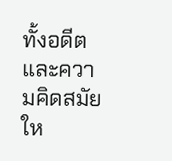ทั้งอดีตและความคิดสมัยให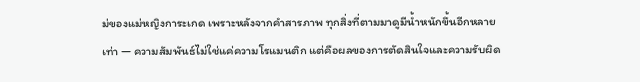ม่ของแม่หญิงการะเกด เพราะหลังจากคำสารภาพ ทุกสิ่งที่ตามมาดูมีน้ำหนักขึ้นอีกหลายเท่า — ความสัมพันธ์ไม่ใช่แค่ความโรแมนติก แต่คือผลของการตัดสินใจและความรับผิด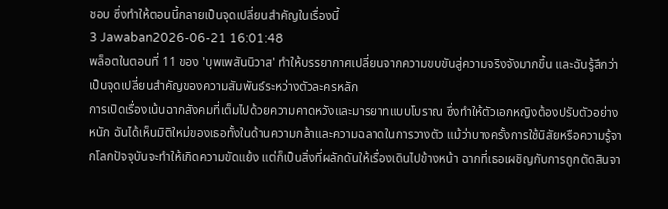ชอบ ซึ่งทำให้ตอนนี้กลายเป็นจุดเปลี่ยนสำคัญในเรื่องนี้
3 Jawaban2026-06-21 16:01:48
พล็อตในตอนที่ 11 ของ 'บุพเพสันนิวาส' ทำให้บรรยากาศเปลี่ยนจากความขบขันสู่ความจริงจังมากขึ้น และฉันรู้สึกว่าเป็นจุดเปลี่ยนสำคัญของความสัมพันธ์ระหว่างตัวละครหลัก
การเปิดเรื่องเน้นฉากสังคมที่เต็มไปด้วยความคาดหวังและมารยาทแบบโบราณ ซึ่งทำให้ตัวเอกหญิงต้องปรับตัวอย่างหนัก ฉันได้เห็นมิติใหม่ของเธอทั้งในด้านความกล้าและความฉลาดในการวางตัว แม้ว่าบางครั้งการใช้นิสัยหรือความรู้จากโลกปัจจุบันจะทำให้เกิดความขัดแย้ง แต่ก็เป็นสิ่งที่ผลักดันให้เรื่องเดินไปข้างหน้า ฉากที่เธอเผชิญกับการถูกตัดสินจา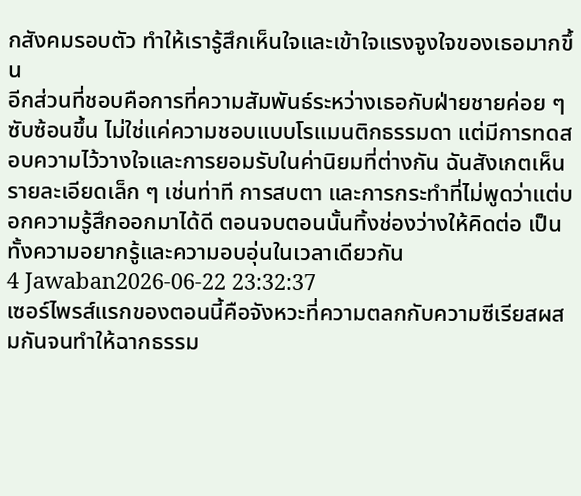กสังคมรอบตัว ทำให้เรารู้สึกเห็นใจและเข้าใจแรงจูงใจของเธอมากขึ้น
อีกส่วนที่ชอบคือการที่ความสัมพันธ์ระหว่างเธอกับฝ่ายชายค่อย ๆ ซับซ้อนขึ้น ไม่ใช่แค่ความชอบแบบโรแมนติกธรรมดา แต่มีการทดสอบความไว้วางใจและการยอมรับในค่านิยมที่ต่างกัน ฉันสังเกตเห็นรายละเอียดเล็ก ๆ เช่นท่าที การสบตา และการกระทำที่ไม่พูดว่าแต่บอกความรู้สึกออกมาได้ดี ตอนจบตอนนั้นทิ้งช่องว่างให้คิดต่อ เป็นทั้งความอยากรู้และความอบอุ่นในเวลาเดียวกัน
4 Jawaban2026-06-22 23:32:37
เซอร์ไพรส์แรกของตอนนี้คือจังหวะที่ความตลกกับความซีเรียสผสมกันจนทำให้ฉากธรรม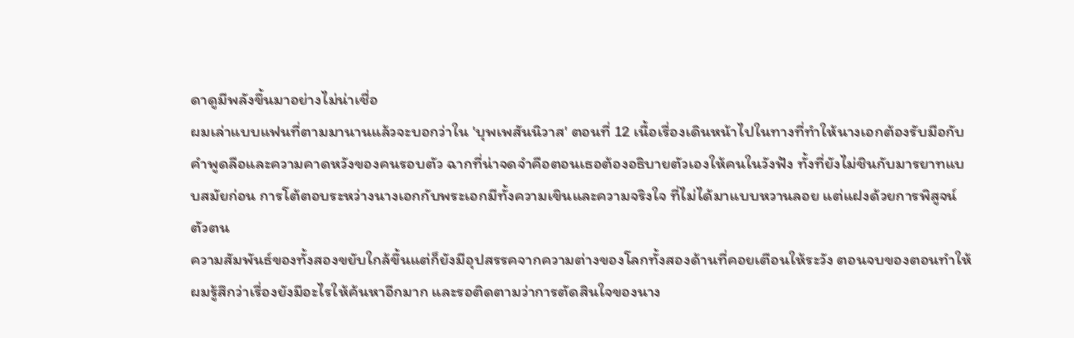ดาดูมีพลังขึ้นมาอย่างไม่น่าเชื่อ
ผมเล่าแบบแฟนที่ตามมานานแล้วจะบอกว่าใน 'บุพเพสันนิวาส' ตอนที่ 12 เนื้อเรื่องเดินหน้าไปในทางที่ทำให้นางเอกต้องรับมือกับคำพูดลือและความคาดหวังของคนรอบตัว ฉากที่น่าจดจำคือตอนเธอต้องอธิบายตัวเองให้คนในวังฟัง ทั้งที่ยังไม่ชินกับมารยาทแบบสมัยก่อน การโต้ตอบระหว่างนางเอกกับพระเอกมีทั้งความเขินและความจริงใจ ที่ไม่ได้มาแบบหวานลอย แต่แฝงด้วยการพิสูจน์ตัวตน
ความสัมพันธ์ของทั้งสองขยับใกล้ขึ้นแต่ก็ยังมีอุปสรรคจากความต่างของโลกทั้งสองด้านที่คอยเตือนให้ระวัง ตอนจบของตอนทำให้ผมรู้สึกว่าเรื่องยังมีอะไรให้ค้นหาอีกมาก และรอติดตามว่าการตัดสินใจของนาง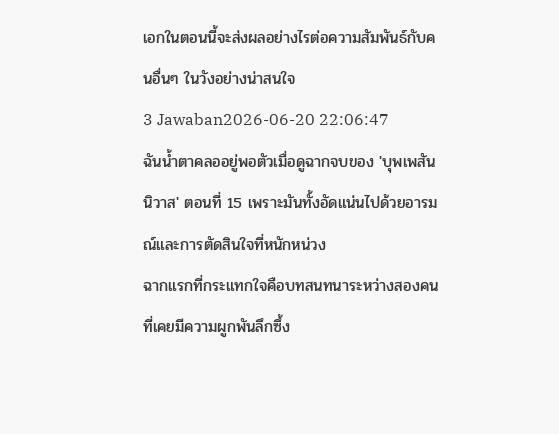เอกในตอนนี้จะส่งผลอย่างไรต่อความสัมพันธ์กับคนอื่นๆ ในวังอย่างน่าสนใจ
3 Jawaban2026-06-20 22:06:47
ฉันน้ำตาคลออยู่พอตัวเมื่อดูฉากจบของ 'บุพเพสันนิวาส' ตอนที่ 15 เพราะมันทั้งอัดแน่นไปด้วยอารมณ์และการตัดสินใจที่หนักหน่วง
ฉากแรกที่กระแทกใจคือบทสนทนาระหว่างสองคนที่เคยมีความผูกพันลึกซึ้ง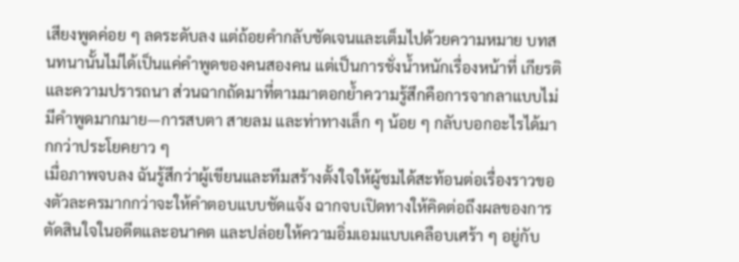เสียงพูดค่อย ๆ ลดระดับลง แต่ถ้อยคำกลับชัดเจนและเต็มไปด้วยความหมาย บทสนทนานั้นไม่ได้เป็นแค่คำพูดของคนสองคน แต่เป็นการชั่งน้ำหนักเรื่องหน้าที่ เกียรติ และความปรารถนา ส่วนฉากถัดมาที่ตามมาตอกย้ำความรู้สึกคือการจากลาแบบไม่มีคำพูดมากมาย—การสบตา สายลม และท่าทางเล็ก ๆ น้อย ๆ กลับบอกอะไรได้มากกว่าประโยคยาว ๆ
เมื่อภาพจบลง ฉันรู้สึกว่าผู้เขียนและทีมสร้างตั้งใจให้ผู้ชมได้สะท้อนต่อเรื่องราวของตัวละครมากกว่าจะให้คำตอบแบบชัดแจ้ง ฉากจบเปิดทางให้คิดต่อถึงผลของการตัดสินใจในอดีตและอนาคต และปล่อยให้ความอิ่มเอมแบบเคลือบเศร้า ๆ อยู่กับ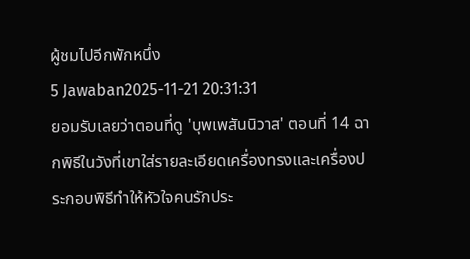ผู้ชมไปอีกพักหนึ่ง
5 Jawaban2025-11-21 20:31:31
ยอมรับเลยว่าตอนที่ดู 'บุพเพสันนิวาส' ตอนที่ 14 ฉากพิธีในวังที่เขาใส่รายละเอียดเครื่องทรงและเครื่องประกอบพิธีทำให้หัวใจคนรักประ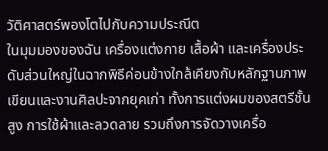วัติศาสตร์พองโตไปกับความประณีต
ในมุมมองของฉัน เครื่องแต่งกาย เสื้อผ้า และเครื่องประดับส่วนใหญ่ในฉากพิธีค่อนข้างใกล้เคียงกับหลักฐานภาพเขียนและงานศิลปะจากยุคเก่า ทั้งการแต่งผมของสตรีชั้นสูง การใช้ผ้าและลวดลาย รวมถึงการจัดวางเครื่อ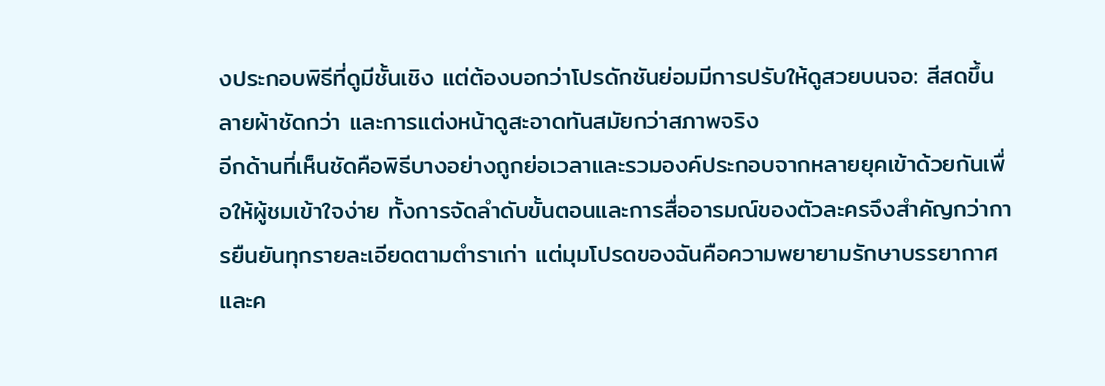งประกอบพิธีที่ดูมีชั้นเชิง แต่ต้องบอกว่าโปรดักชันย่อมมีการปรับให้ดูสวยบนจอ: สีสดขึ้น ลายผ้าชัดกว่า และการแต่งหน้าดูสะอาดทันสมัยกว่าสภาพจริง
อีกด้านที่เห็นชัดคือพิธีบางอย่างถูกย่อเวลาและรวมองค์ประกอบจากหลายยุคเข้าด้วยกันเพื่อให้ผู้ชมเข้าใจง่าย ทั้งการจัดลำดับขั้นตอนและการสื่ออารมณ์ของตัวละครจึงสำคัญกว่าการยืนยันทุกรายละเอียดตามตำราเก่า แต่มุมโปรดของฉันคือความพยายามรักษาบรรยากาศและค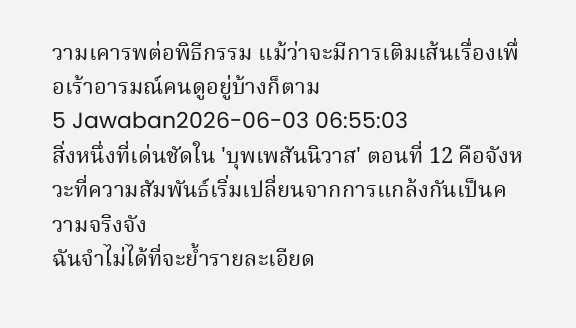วามเคารพต่อพิธีกรรม แม้ว่าจะมีการเติมเส้นเรื่องเพื่อเร้าอารมณ์คนดูอยู่บ้างก็ตาม
5 Jawaban2026-06-03 06:55:03
สิ่งหนึ่งที่เด่นชัดใน 'บุพเพสันนิวาส' ตอนที่ 12 คือจังหวะที่ความสัมพันธ์เริ่มเปลี่ยนจากการแกล้งกันเป็นความจริงจัง
ฉันจำไม่ได้ที่จะย้ำรายละเอียด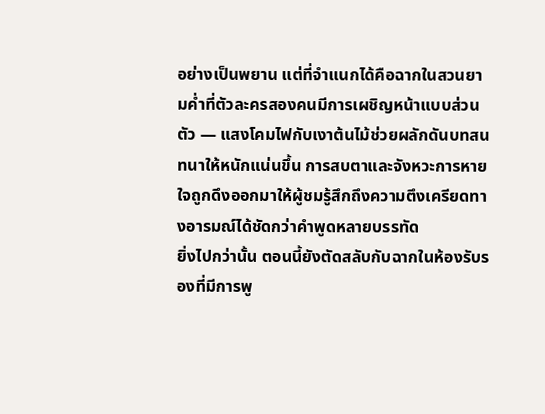อย่างเป็นพยาน แต่ที่จำแนกได้คือฉากในสวนยามค่ำที่ตัวละครสองคนมีการเผชิญหน้าแบบส่วนตัว — แสงโคมไฟกับเงาต้นไม้ช่วยผลักดันบทสนทนาให้หนักแน่นขึ้น การสบตาและจังหวะการหายใจถูกดึงออกมาให้ผู้ชมรู้สึกถึงความตึงเครียดทางอารมณ์ได้ชัดกว่าคำพูดหลายบรรทัด
ยิ่งไปกว่านั้น ตอนนี้ยังตัดสลับกับฉากในห้องรับรองที่มีการพู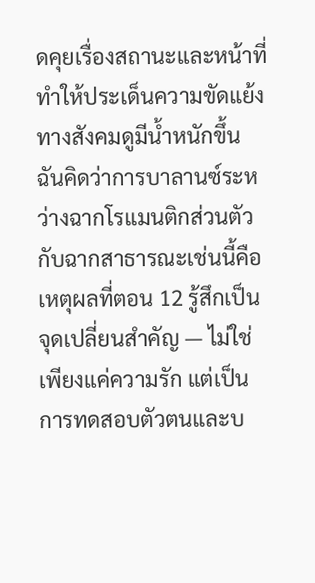ดคุยเรื่องสถานะและหน้าที่ ทำให้ประเด็นความขัดแย้งทางสังคมดูมีน้ำหนักขึ้น ฉันคิดว่าการบาลานซ์ระหว่างฉากโรแมนติกส่วนตัวกับฉากสาธารณะเช่นนี้คือเหตุผลที่ตอน 12 รู้สึกเป็นจุดเปลี่ยนสำคัญ — ไม่ใช่เพียงแค่ความรัก แต่เป็นการทดสอบตัวตนและบ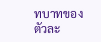ทบาทของตัวละ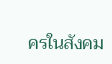ครในสังคม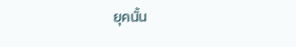ยุคนั้น